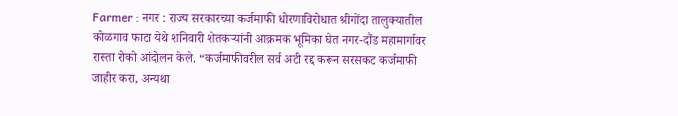Farmer : नगर : राज्य सरकारच्या कर्जमाफी धोरणाविरोधात श्रीगोंदा तालुक्यातील कोळगाव फाटा येथे शनिवारी शेतकऱ्यांनी आक्रमक भूमिका घेत नगर-दौंड महामार्गावर रास्ता रोको आंदोलन केले. “कर्जमाफीवरील सर्व अटी रद्द करून सरसकट कर्जमाफी जाहीर करा, अन्यथा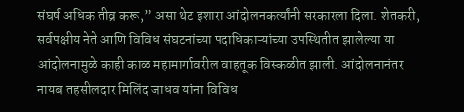संघर्ष अधिक तीव्र करू,” असा थेट इशारा आंदोलनकर्त्यांनी सरकारला दिला. शेतकरी, सर्वपक्षीय नेते आणि विविध संघटनांच्या पदाधिकाऱ्यांच्या उपस्थितीत झालेल्या या आंदोलनामुळे काही काळ महामार्गावरील वाहतूक विस्कळीत झाली. आंदोलनानंतर नायब तहसीलदार मिलिंद जाधव यांना विविध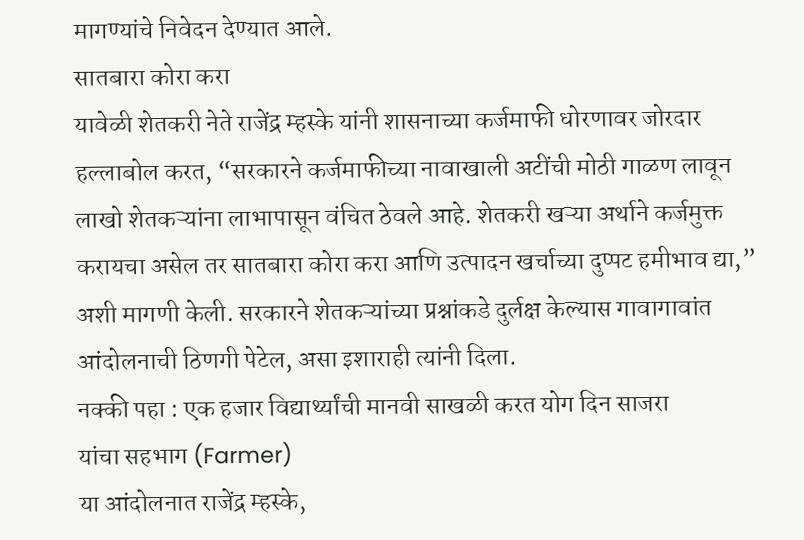मागण्यांचे निवेदन देण्यात आले.
सातबारा कोरा करा
यावेळी शेतकरी नेते राजेंद्र म्हस्के यांनी शासनाच्या कर्जमाफी धोरणावर जोरदार हल्लाबोल करत, “सरकारने कर्जमाफीच्या नावाखाली अटींची मोठी गाळण लावून लाखो शेतकऱ्यांना लाभापासून वंचित ठेवले आहे. शेतकरी खऱ्या अर्थाने कर्जमुक्त करायचा असेल तर सातबारा कोरा करा आणि उत्पादन खर्चाच्या दुप्पट हमीभाव द्या,” अशी मागणी केली. सरकारने शेतकऱ्यांच्या प्रश्नांकडे दुर्लक्ष केल्यास गावागावांत आंदोलनाची ठिणगी पेटेल, असा इशाराही त्यांनी दिला.
नक्की पहा : एक हजार विद्यार्थ्यांची मानवी साखळी करत योग दिन साजरा
यांचा सहभाग (Farmer)
या आंदोलनात राजेंद्र म्हस्के,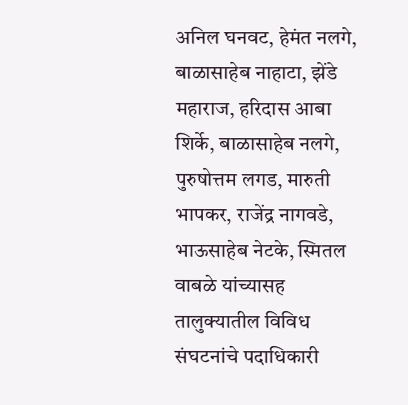अनिल घनवट, हेमंत नलगे, बाळासाहेब नाहाटा, झेंडे महाराज, हरिदास आबा शिर्के, बाळासाहेब नलगे, पुरुषोत्तम लगड, मारुती भापकर, राजेंद्र नागवडे, भाऊसाहेब नेटके, स्मितल वाबळे यांच्यासह तालुक्यातील विविध संघटनांचे पदाधिकारी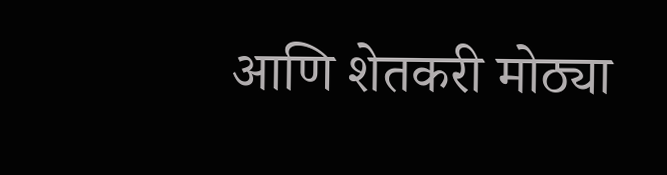आणि शेतकरी मोठ्या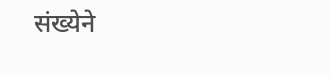संख्येने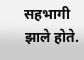सहभागी झाले होते.